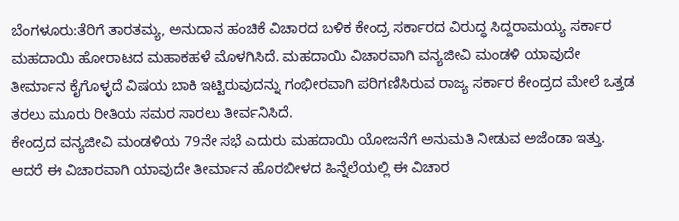ಬೆಂಗಳೂರು:ತೆರಿಗೆ ತಾರತಮ್ಯ, ಅನುದಾನ ಹಂಚಿಕೆ ವಿಚಾರದ ಬಳಿಕ ಕೇಂದ್ರ ಸರ್ಕಾರದ ವಿರುದ್ಧ ಸಿದ್ದರಾಮಯ್ಯ ಸರ್ಕಾರ ಮಹದಾಯಿ ಹೋರಾಟದ ಮಹಾಕಹಳೆ ಮೊಳಗಿಸಿದೆ. ಮಹದಾಯಿ ವಿಚಾರವಾಗಿ ವನ್ಯಜೀವಿ ಮಂಡಳಿ ಯಾವುದೇ ತೀರ್ಮಾನ ಕೈಗೊಳ್ಳದೆ ವಿಷಯ ಬಾಕಿ ಇಟ್ಟಿರುವುದನ್ನು ಗಂಭೀರವಾಗಿ ಪರಿಗಣಿಸಿರುವ ರಾಜ್ಯ ಸರ್ಕಾರ ಕೇಂದ್ರದ ಮೇಲೆ ಒತ್ತಡ ತರಲು ಮೂರು ರೀತಿಯ ಸಮರ ಸಾರಲು ತೀರ್ವನಿಸಿದೆ.
ಕೇಂದ್ರದ ವನ್ಯಜೀವಿ ಮಂಡಳಿಯ 79ನೇ ಸಭೆ ಎದುರು ಮಹದಾಯಿ ಯೋಜನೆಗೆ ಅನುಮತಿ ನೀಡುವ ಅಜೆಂಡಾ ಇತ್ತು. ಆದರೆ ಈ ವಿಚಾರವಾಗಿ ಯಾವುದೇ ತೀರ್ಮಾನ ಹೊರಬೀಳದ ಹಿನ್ನೆಲೆಯಲ್ಲಿ ಈ ವಿಚಾರ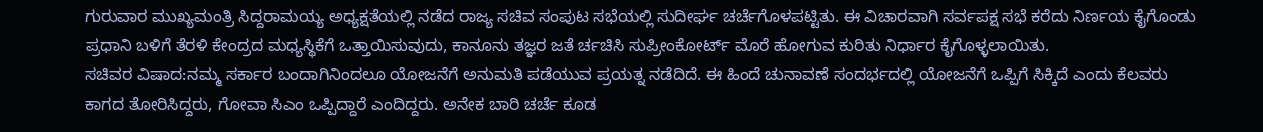ಗುರುವಾರ ಮುಖ್ಯಮಂತ್ರಿ ಸಿದ್ದರಾಮಯ್ಯ ಅಧ್ಯಕ್ಷತೆಯಲ್ಲಿ ನಡೆದ ರಾಜ್ಯ ಸಚಿವ ಸಂಪುಟ ಸಭೆಯಲ್ಲಿ ಸುದೀರ್ಘ ಚರ್ಚೆಗೊಳಪಟ್ಟಿತು. ಈ ವಿಚಾರವಾಗಿ ಸರ್ವಪಕ್ಷ ಸಭೆ ಕರೆದು ನಿರ್ಣಯ ಕೈಗೊಂಡು ಪ್ರಧಾನಿ ಬಳಿಗೆ ತೆರಳಿ ಕೇಂದ್ರದ ಮಧ್ಯಸ್ಥಿಕೆಗೆ ಒತ್ತಾಯಿಸುವುದು, ಕಾನೂನು ತಜ್ಞರ ಜತೆ ರ್ಚಚಿಸಿ ಸುಪ್ರೀಂಕೋರ್ಟ್ ಮೊರೆ ಹೋಗುವ ಕುರಿತು ನಿರ್ಧಾರ ಕೈಗೊಳ್ಳಲಾಯಿತು.
ಸಚಿವರ ವಿಷಾದ:ನಮ್ಮ ಸರ್ಕಾರ ಬಂದಾಗಿನಿಂದಲೂ ಯೋಜನೆಗೆ ಅನುಮತಿ ಪಡೆಯುವ ಪ್ರಯತ್ನ ನಡೆದಿದೆ. ಈ ಹಿಂದೆ ಚುನಾವಣೆ ಸಂದರ್ಭದಲ್ಲಿ ಯೋಜನೆಗೆ ಒಪ್ಪಿಗೆ ಸಿಕ್ಕಿದೆ ಎಂದು ಕೆಲವರು ಕಾಗದ ತೋರಿಸಿದ್ದರು, ಗೋವಾ ಸಿಎಂ ಒಪ್ಪಿದ್ದಾರೆ ಎಂದಿದ್ದರು. ಅನೇಕ ಬಾರಿ ಚರ್ಚೆ ಕೂಡ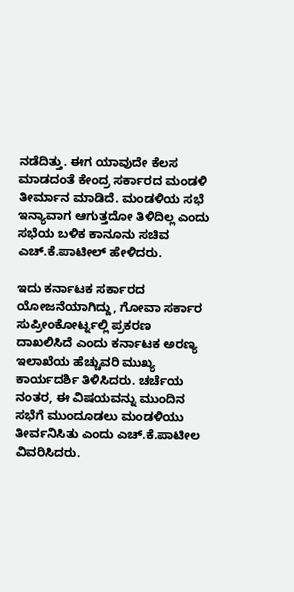ನಡೆದಿತ್ತು. ಈಗ ಯಾವುದೇ ಕೆಲಸ ಮಾಡದಂತೆ ಕೇಂದ್ರ ಸರ್ಕಾರದ ಮಂಡಳಿ ತೀರ್ಮಾನ ಮಾಡಿದೆ. ಮಂಡಳಿಯ ಸಭೆ ಇನ್ಯಾವಾಗ ಆಗುತ್ತದೋ ತಿಳಿದಿಲ್ಲ ಎಂದು ಸಭೆಯ ಬಳಿಕ ಕಾನೂನು ಸಚಿವ ಎಚ್.ಕೆ.ಪಾಟೀಲ್ ಹೇಳಿದರು.

ಇದು ಕರ್ನಾಟಕ ಸರ್ಕಾರದ ಯೋಜನೆಯಾಗಿದ್ದು, ಗೋವಾ ಸರ್ಕಾರ ಸುಪ್ರೀಂಕೋರ್ಟ್ನಲ್ಲಿ ಪ್ರಕರಣ ದಾಖಲಿಸಿದೆ ಎಂದು ಕರ್ನಾಟಕ ಅರಣ್ಯ ಇಲಾಖೆಯ ಹೆಚ್ಚುವರಿ ಮುಖ್ಯ ಕಾರ್ಯದರ್ಶಿ ತಿಳಿಸಿದರು. ಚರ್ಚೆಯ ನಂತರ, ಈ ವಿಷಯವನ್ನು ಮುಂದಿನ ಸಭೆಗೆ ಮುಂದೂಡಲು ಮಂಡಳಿಯು ತೀರ್ವನಿಸಿತು ಎಂದು ಎಚ್.ಕೆ.ಪಾಟೀಲ ವಿವರಿಸಿದರು.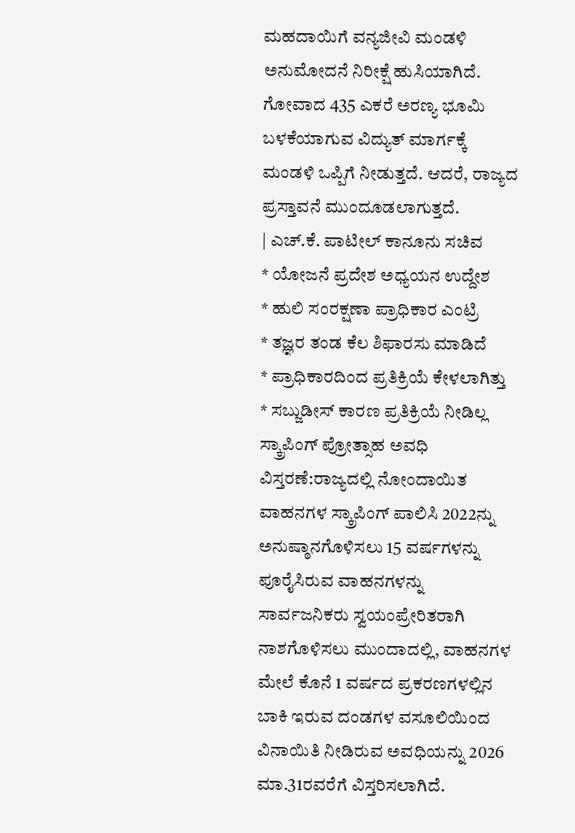ಮಹದಾಯಿಗೆ ವನ್ಯಜೀವಿ ಮಂಡಳಿ ಅನುಮೋದನೆ ನಿರೀಕ್ಷೆ ಹುಸಿಯಾಗಿದೆ. ಗೋವಾದ 435 ಎಕರೆ ಅರಣ್ಯ ಭೂಮಿ ಬಳಕೆಯಾಗುವ ವಿದ್ಯುತ್ ಮಾರ್ಗಕ್ಕೆ ಮಂಡಳಿ ಒಪ್ಪಿಗೆ ನೀಡುತ್ತದೆ. ಆದರೆ, ರಾಜ್ಯದ ಪ್ರಸ್ತಾವನೆ ಮುಂದೂಡಲಾಗುತ್ತದೆ.
| ಎಚ್.ಕೆ. ಪಾಟೀಲ್ ಕಾನೂನು ಸಚಿವ
* ಯೋಜನೆ ಪ್ರದೇಶ ಅಧ್ಯಯನ ಉದ್ದೇಶ
* ಹುಲಿ ಸಂರಕ್ಷಣಾ ಪ್ರಾಧಿಕಾರ ಎಂಟ್ರಿ
* ತಜ್ಞರ ತಂಡ ಕೆಲ ಶಿಫಾರಸು ಮಾಡಿದೆ
* ಪ್ರಾಧಿಕಾರದಿಂದ ಪ್ರತಿಕ್ರಿಯೆ ಕೇಳಲಾಗಿತ್ತು
* ಸಬ್ಜುಡೀಸ್ ಕಾರಣ ಪ್ರತಿಕ್ರಿಯೆ ನೀಡಿಲ್ಲ
ಸ್ಕ್ರಾಪಿಂಗ್ ಪ್ರೋತ್ಸಾಹ ಅವಧಿ ವಿಸ್ತರಣೆ:ರಾಜ್ಯದಲ್ಲಿ ನೋಂದಾಯಿತ ವಾಹನಗಳ ಸ್ಕ್ರಾಪಿಂಗ್ ಪಾಲಿಸಿ 2022ನ್ನು ಅನುಷ್ಠಾನಗೊಳಿಸಲು 15 ವರ್ಷಗಳನ್ನು ಪೂರೈಸಿರುವ ವಾಹನಗಳನ್ನು ಸಾರ್ವಜನಿಕರು ಸ್ವಯಂಪ್ರೇರಿತರಾಗಿ ನಾಶಗೊಳಿಸಲು ಮುಂದಾದಲ್ಲಿ, ವಾಹನಗಳ ಮೇಲೆ ಕೊನೆ 1 ವರ್ಷದ ಪ್ರಕರಣಗಳಲ್ಲಿನ ಬಾಕಿ ಇರುವ ದಂಡಗಳ ವಸೂಲಿಯಿಂದ ವಿನಾಯಿತಿ ನೀಡಿರುವ ಅವಧಿಯನ್ನು 2026 ಮಾ.31ರವರೆಗೆ ವಿಸ್ತರಿಸಲಾಗಿದೆ.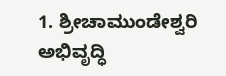1. ಶ್ರೀಚಾಮುಂಡೇಶ್ವರಿ ಅಭಿವೃದ್ಧಿ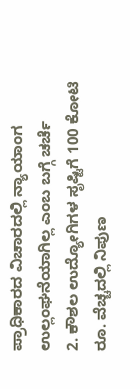ಪ್ರಾಧಿಕಾರದ ವಿಚಾರದಲ್ಲಿ ನ್ಯಾಯಾಂಗ ಉಲ್ಲಂಘನೆಯಾಗಿಲ್ಲ ಎಂಬ ಬಗ್ಗೆ ಚರ್ಚೆ
2. ಕೌಶಲ ಉದ್ಯೋಗಿಗಳ ಸೃಷ್ಟಿಗೆ 100 ಕೋಟಿ ರೂ. ವೆಚ್ಚದಲ್ಲಿ ನಿಪುಣ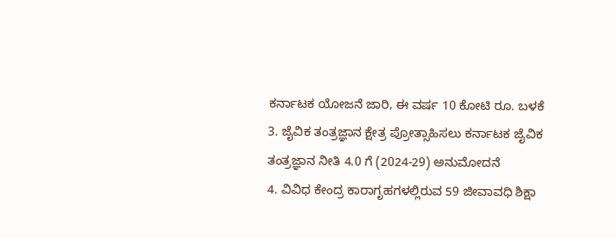ಕರ್ನಾಟಕ ಯೋಜನೆ ಜಾರಿ, ಈ ವರ್ಷ 10 ಕೋಟಿ ರೂ. ಬಳಕೆ
3. ಜೈವಿಕ ತಂತ್ರಜ್ಞಾನ ಕ್ಷೇತ್ರ ಪ್ರೋತ್ಸಾಹಿಸಲು ಕರ್ನಾಟಕ ಜೈವಿಕ ತಂತ್ರಜ್ಞಾನ ನೀತಿ 4.0 ಗೆ (2024-29) ಅನುಮೋದನೆ
4. ವಿವಿಧ ಕೇಂದ್ರ ಕಾರಾಗೃಹಗಳಲ್ಲಿರುವ 59 ಜೀವಾವಧಿ ಶಿಕ್ಷಾ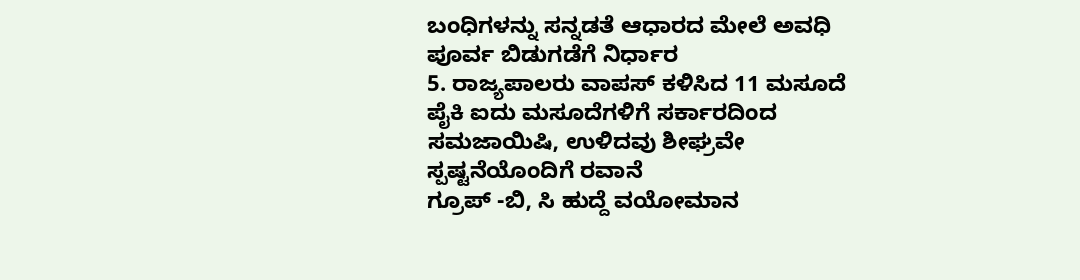ಬಂಧಿಗಳನ್ನು ಸನ್ನಡತೆ ಆಧಾರದ ಮೇಲೆ ಅವಧಿ ಪೂರ್ವ ಬಿಡುಗಡೆಗೆ ನಿರ್ಧಾರ
5. ರಾಜ್ಯಪಾಲರು ವಾಪಸ್ ಕಳಿಸಿದ 11 ಮಸೂದೆ ಪೈಕಿ ಐದು ಮಸೂದೆಗಳಿಗೆ ಸರ್ಕಾರದಿಂದ ಸಮಜಾಯಿಷಿ, ಉಳಿದವು ಶೀಘ್ರವೇ ಸ್ಪಷ್ಟನೆಯೊಂದಿಗೆ ರವಾನೆ
ಗ್ರೂಪ್ -ಬಿ, ಸಿ ಹುದ್ದೆ ವಯೋಮಾನ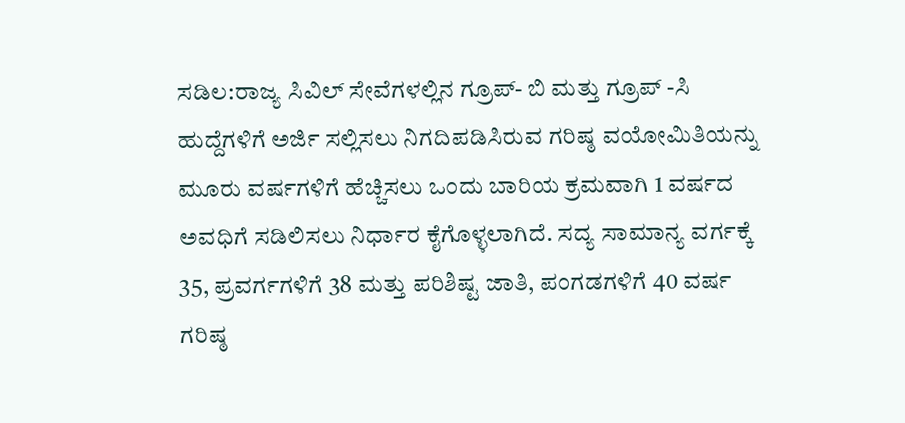ಸಡಿಲ:ರಾಜ್ಯ ಸಿವಿಲ್ ಸೇವೆಗಳಲ್ಲಿನ ಗ್ರೂಪ್- ಬಿ ಮತ್ತು ಗ್ರೂಪ್ -ಸಿ ಹುದ್ದೆಗಳಿಗೆ ಅರ್ಜಿ ಸಲ್ಲಿಸಲು ನಿಗದಿಪಡಿಸಿರುವ ಗರಿಷ್ಠ ವಯೋಮಿತಿಯನ್ನು ಮೂರು ವರ್ಷಗಳಿಗೆ ಹೆಚ್ಚಿಸಲು ಒಂದು ಬಾರಿಯ ಕ್ರಮವಾಗಿ 1 ವರ್ಷದ ಅವಧಿಗೆ ಸಡಿಲಿಸಲು ನಿರ್ಧಾರ ಕೈಗೊಳ್ಳಲಾಗಿದೆ. ಸದ್ಯ ಸಾಮಾನ್ಯ ವರ್ಗಕ್ಕೆ 35, ಪ್ರವರ್ಗಗಳಿಗೆ 38 ಮತ್ತು ಪರಿಶಿಷ್ಟ ಜಾತಿ, ಪಂಗಡಗಳಿಗೆ 40 ವರ್ಷ ಗರಿಷ್ಠ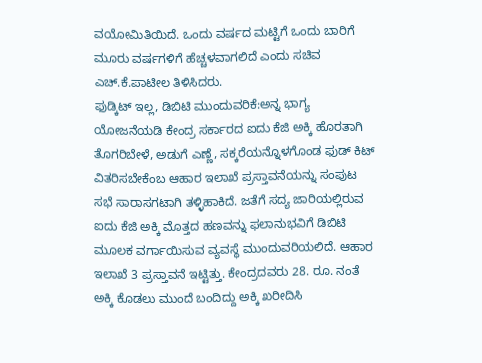ವಯೋಮಿತಿಯಿದೆ. ಒಂದು ವರ್ಷದ ಮಟ್ಟಿಗೆ ಒಂದು ಬಾರಿಗೆ ಮೂರು ವರ್ಷಗಳಿಗೆ ಹೆಚ್ಚಳವಾಗಲಿದೆ ಎಂದು ಸಚಿವ ಎಚ್.ಕೆ.ಪಾಟೀಲ ತಿಳಿಸಿದರು.
ಫುಡ್ಕಿಟ್ ಇಲ್ಲ, ಡಿಬಿಟಿ ಮುಂದುವರಿಕೆ:ಅನ್ನ ಭಾಗ್ಯ ಯೋಜನೆಯಡಿ ಕೇಂದ್ರ ಸರ್ಕಾರದ ಐದು ಕೆಜಿ ಅಕ್ಕಿ ಹೊರತಾಗಿ ತೊಗರಿಬೇಳೆ, ಅಡುಗೆ ಎಣ್ಣೆ, ಸಕ್ಕರೆಯನ್ನೊಳಗೊಂಡ ಫುಡ್ ಕಿಟ್ ವಿತರಿಸಬೇಕೆಂಬ ಆಹಾರ ಇಲಾಖೆ ಪ್ರಸ್ತಾವನೆಯನ್ನು ಸಂಪುಟ ಸಭೆ ಸಾರಾಸಗಟಾಗಿ ತಳ್ಳಿಹಾಕಿದೆ. ಜತೆಗೆ ಸದ್ಯ ಜಾರಿಯಲ್ಲಿರುವ ಐದು ಕೆಜಿ ಅಕ್ಕಿ ಮೊತ್ತದ ಹಣವನ್ನು ಫಲಾನುಭವಿಗೆ ಡಿಬಿಟಿ ಮೂಲಕ ವರ್ಗಾಯಿಸುವ ವ್ಯವಸ್ಥೆ ಮುಂದುವರಿಯಲಿದೆ. ಆಹಾರ ಇಲಾಖೆ 3 ಪ್ರಸ್ತಾವನೆ ಇಟ್ಟಿತ್ತು. ಕೇಂದ್ರದವರು 28. ರೂ. ನಂತೆ ಅಕ್ಕಿ ಕೊಡಲು ಮುಂದೆ ಬಂದಿದ್ದು ಅಕ್ಕಿ ಖರೀದಿಸಿ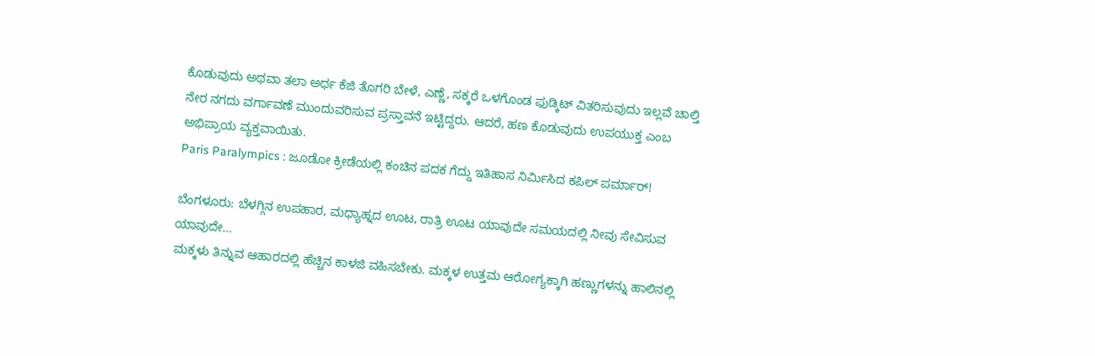ಕೊಡುವುದು ಅಥವಾ ತಲಾ ಅರ್ಧ ಕೆಜಿ ತೊಗರಿ ಬೇಳೆ, ಎಣ್ಣೆ, ಸಕ್ಕರೆ ಒಳಗೊಂಡ ಫುಡ್ಕಿಟ್ ವಿತರಿಸುವುದು ಇಲ್ಲವೆ ಚಾಲ್ತಿ ನೇರ ನಗದು ವರ್ಗಾವಣೆ ಮುಂದುವರಿಸುವ ಪ್ರಸ್ತಾವನೆ ಇಟ್ಟಿದ್ದರು. ಆದರೆ, ಹಣ ಕೊಡುವುದು ಉಪಯುಕ್ತ ಎಂಬ ಅಭಿಪ್ರಾಯ ವ್ಯಕ್ತವಾಯಿತು.
Paris Paralympics : ಜೂಡೋ ಕ್ರೀಡೆಯಲ್ಲಿ ಕಂಚಿನ ಪದಕ ಗೆದ್ದು ಇತಿಹಾಸ ನಿರ್ಮಿಸಿದ ಕಪಿಲ್ ಪರ್ಮಾರ್!

ಬೆಂಗಳೂರು: ಬೆಳಗ್ಗಿನ ಉಪಹಾರ, ಮಧ್ಯಾಹ್ನದ ಊಟ, ರಾತ್ರಿ ಊಟ ಯಾವುದೇ ಸಮಯದಲ್ಲಿ ನೀವು ಸೇವಿಸುವ ಯಾವುದೇ…
ಮಕ್ಕಳು ತಿನ್ನುವ ಆಹಾರದಲ್ಲಿ ಹೆಚ್ಚಿನ ಕಾಳಜಿ ವಹಿಸಬೇಕು. ಮಕ್ಕಳ ಉತ್ತಮ ಆರೋಗ್ಯಕ್ಕಾಗಿ ಹಣ್ಣುಗಳನ್ನು ಹಾಲಿನಲ್ಲಿ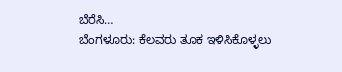ಬೆರೆಸಿ…
ಬೆಂಗಳೂರು: ಕೆಲವರು ತೂಕ ಇಳಿಸಿಕೊಳ್ಳಲು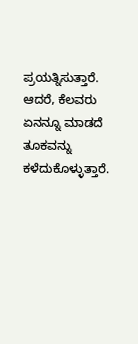ಪ್ರಯತ್ನಿಸುತ್ತಾರೆ. ಆದರೆ, ಕೆಲವರು ಏನನ್ನೂ ಮಾಡದೆ ತೂಕವನ್ನು ಕಳೆದುಕೊಳ್ಳುತ್ತಾರೆ.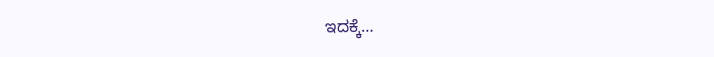ಇದಕ್ಕೆ…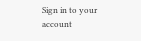Sign in to your account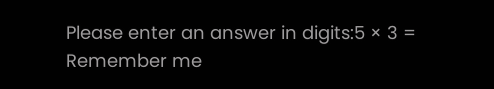Please enter an answer in digits:5 × 3 =
Remember me